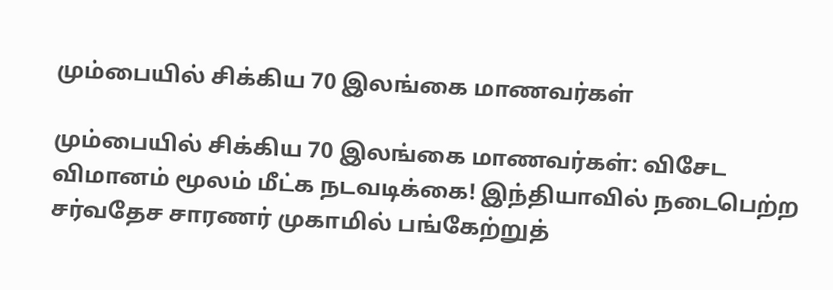மும்பையில் சிக்கிய 70 இலங்கை மாணவர்கள்

மும்பையில் சிக்கிய 70 இலங்கை மாணவர்கள்: விசேட விமானம் மூலம் மீட்க நடவடிக்கை! இந்தியாவில் நடைபெற்ற சர்வதேச சாரணர் முகாமில் பங்கேற்றுத்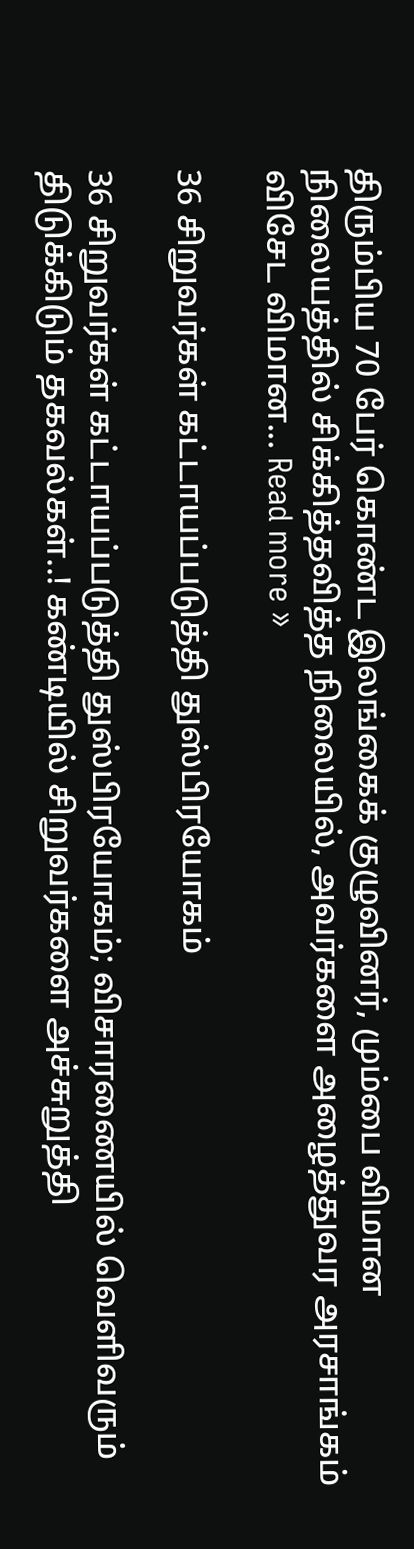திரும்பிய 70 பேர் கொண்ட இலங்கைக் குழுவினர், மும்பை விமான நிலையத்தில் சிக்கித்தவித்த நிலையில், அவர்களை அழைத்துவர அரசாங்கம் விசேட விமான... Read more »

36 சிறுவர்கள் கட்டாயப்படுத்தி துஸ்பிரயோகம்

36 சிறுவர்கள் கட்டாயப்படுத்தி துஸ்பிரயோகம்; விசாரணையில் வெளிவரும் திடுக்கிடும் தகவல்கள்..! கண்டியில் சிறுவர்களை அச்சுறுத்தி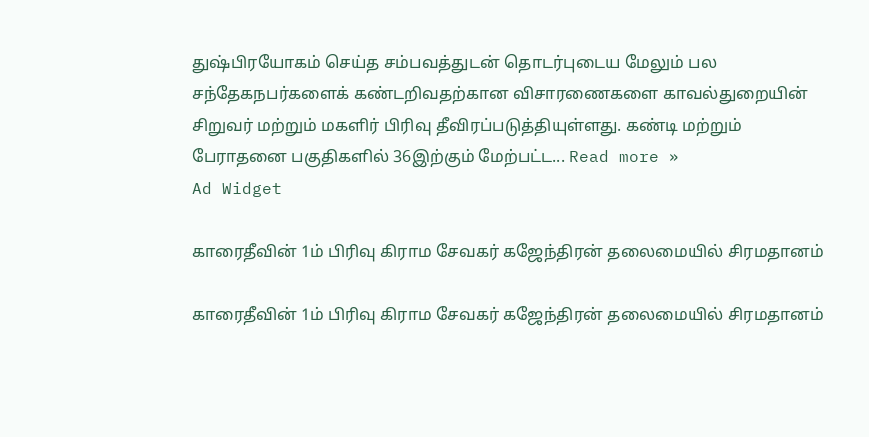துஷ்பிரயோகம் செய்த சம்பவத்துடன் தொடர்புடைய மேலும் பல சந்தேகநபர்களைக் கண்டறிவதற்கான விசாரணைகளை காவல்துறையின் சிறுவர் மற்றும் மகளிர் பிரிவு தீவிரப்படுத்தியுள்ளது. கண்டி மற்றும் பேராதனை பகுதிகளில் 36இற்கும் மேற்பட்ட... Read more »
Ad Widget

காரைதீவின் 1ம் பிரிவு கிராம சேவகர் கஜேந்திரன் தலைமையில் சிரமதானம்

காரைதீவின் 1ம் பிரிவு கிராம சேவகர் கஜேந்திரன் தலைமையில் சிரமதானம்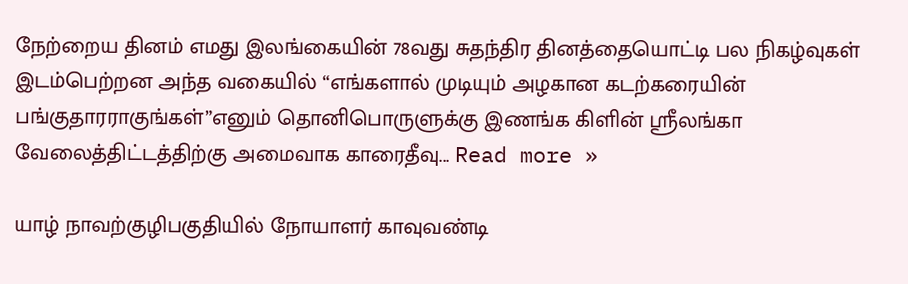நேற்றைய தினம் எமது இலங்கையின் 78வது சுதந்திர தினத்தையொட்டி பல நிகழ்வுகள் இடம்பெற்றன அந்த வகையில் “எங்களால் முடியும் அழகான கடற்கரையின் பங்குதாரராகுங்கள்”எனும் தொனிபொருளுக்கு இணங்க கிளின் ஸ்ரீலங்கா வேலைத்திட்டத்திற்கு அமைவாக காரைதீவு... Read more »

யாழ் நாவற்குழிபகுதியில் நோயாளர் காவுவண்டி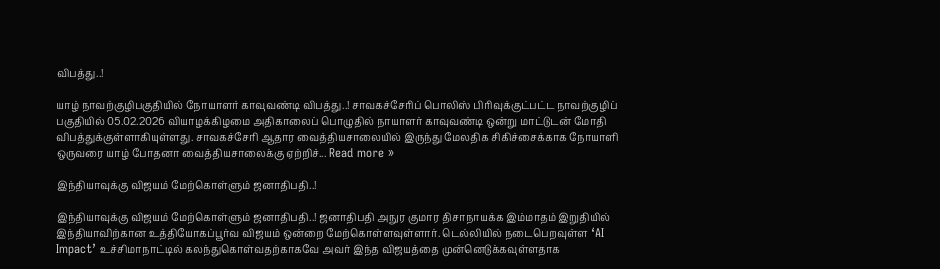விபத்து..!

யாழ் நாவற்குழிபகுதியில் நோயாளர் காவுவண்டி விபத்து..! சாவகச்சேரிப் பொலிஸ் பிரிவுக்குட்பட்ட நாவற்குழிப் பகுதியில் 05.02.2026 வியாழக்கிழமை அதிகாலைப் பொழுதில் நாயாளர் காவுவண்டி ஒன்று மாட்டுடன் மோதி விபத்துக்குள்ளாகியுள்ளது. சாவகச்சேரி ஆதார வைத்தியசாலையில் இருந்து மேலதிக சிகிச்சைக்காக நோயாளி ஒருவரை யாழ் போதனா வைத்தியசாலைக்கு ஏற்றிச்... Read more »

இந்தியாவுக்கு விஜயம் மேற்கொள்ளும் ஜனாதிபதி..!

இந்தியாவுக்கு விஜயம் மேற்கொள்ளும் ஜனாதிபதி..! ஜனாதிபதி அநுர குமார திசாநாயக்க இம்மாதம் இறுதியில் இந்தியாவிற்கான உத்தியோகப்பூர்வ விஜயம் ஒன்றை மேற்கொள்ளவுள்ளார். டெல்லியில் நடைபெறவுள்ள ‘AI Impact’ உச்சிமாநாட்டில் கலந்துகொள்வதற்காகவே அவர் இந்த விஜயத்தை முன்னெடுக்கவுள்ளதாக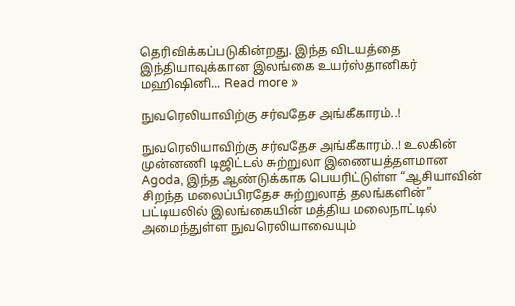தெரிவிக்கப்படுகின்றது. இந்த விடயத்தை இந்தியாவுக்கான இலங்கை உயர்ஸ்தானிகர் மஹிஷினி... Read more »

நுவரெலியாவிற்கு சர்வதேச அங்கீகாரம்..!

நுவரெலியாவிற்கு சர்வதேச அங்கீகாரம்..! உலகின் முன்னணி டிஜிட்டல் சுற்றுலா இணையத்தளமான Agoda, இந்த ஆண்டுக்காக பெயரிட்டுள்ள “ஆசியாவின் சிறந்த மலைப்பிரதேச சுற்றுலாத் தலங்களின்” பட்டியலில் இலங்கையின் மத்திய மலைநாட்டில் அமைந்துள்ள நுவரெலியாவையும்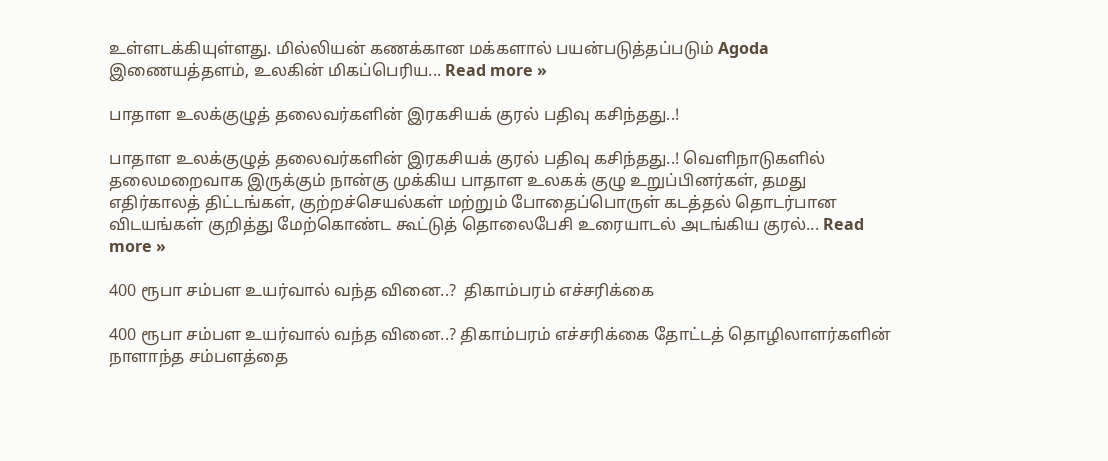உள்ளடக்கியுள்ளது. மில்லியன் கணக்கான மக்களால் பயன்படுத்தப்படும் Agoda இணையத்தளம், உலகின் மிகப்பெரிய... Read more »

பாதாள உலக்குழுத் தலைவர்களின் இரகசியக் குரல் பதிவு கசிந்தது..!

பாதாள உலக்குழுத் தலைவர்களின் இரகசியக் குரல் பதிவு கசிந்தது..! வெளிநாடுகளில் தலைமறைவாக இருக்கும் நான்கு முக்கிய பாதாள உலகக் குழு உறுப்பினர்கள், தமது எதிர்காலத் திட்டங்கள், குற்றச்செயல்கள் மற்றும் போதைப்பொருள் கடத்தல் தொடர்பான விடயங்கள் குறித்து மேற்கொண்ட கூட்டுத் தொலைபேசி உரையாடல் அடங்கிய குரல்... Read more »

400 ரூபா சம்பள உயர்வால் வந்த வினை..?  திகாம்பரம் எச்சரிக்கை

400 ரூபா சம்பள உயர்வால் வந்த வினை..? திகாம்பரம் எச்சரிக்கை தோட்டத் தொழிலாளர்களின் நாளாந்த சம்பளத்தை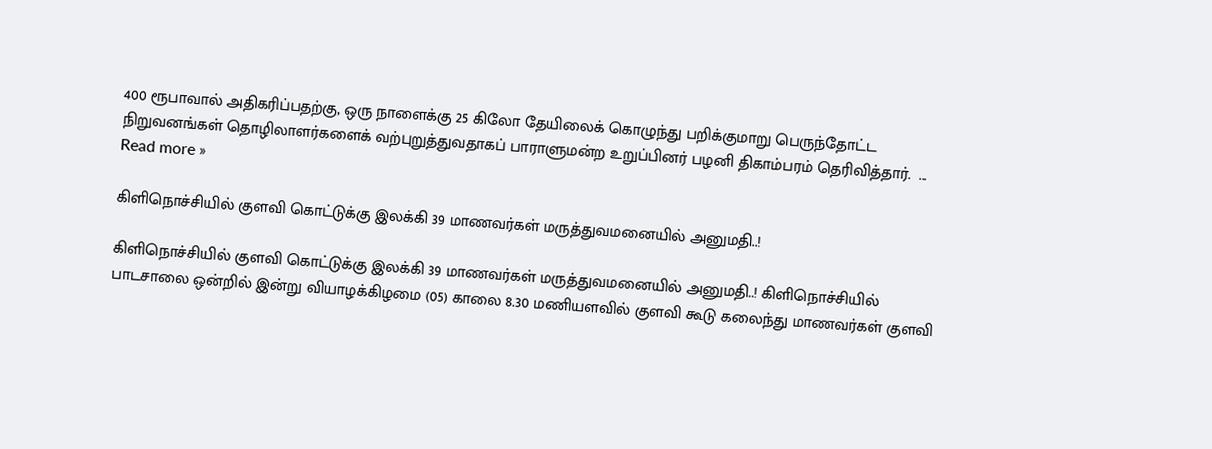400 ரூபாவால் அதிகரிப்பதற்கு, ஒரு நாளைக்கு 25 கிலோ தேயிலைக் கொழுந்து பறிக்குமாறு பெருந்தோட்ட நிறுவனங்கள் தொழிலாளர்களைக் வற்புறுத்துவதாகப் பாராளுமன்ற உறுப்பினர் பழனி திகாம்பரம் தெரிவித்தார்.  ... Read more »

கிளிநொச்சியில் குளவி கொட்டுக்கு இலக்கி 39 மாணவர்கள் மருத்துவமனையில் அனுமதி..!

கிளிநொச்சியில் குளவி கொட்டுக்கு இலக்கி 39 மாணவர்கள் மருத்துவமனையில் அனுமதி..! கிளிநொச்சியில் பாடசாலை ஒன்றில் இன்று வியாழக்கிழமை (05) காலை 8.30 மணியளவில் குளவி கூடு கலைந்து மாணவர்கள் குளவி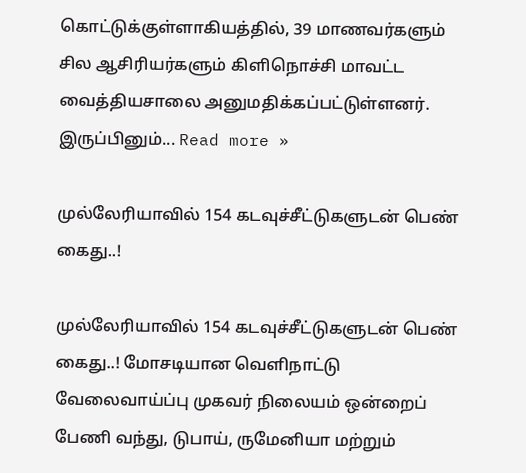கொட்டுக்குள்ளாகியத்தில், 39 மாணவர்களும் சில ஆசிரியர்களும் கிளிநொச்சி மாவட்ட வைத்தியசாலை அனுமதிக்கப்பட்டுள்ளனர். இருப்பினும்... Read more »

முல்லேரியாவில் 154 கடவுச்சீட்டுகளுடன் பெண் கைது..!

முல்லேரியாவில் 154 கடவுச்சீட்டுகளுடன் பெண் கைது..! மோசடியான வெளிநாட்டு வேலைவாய்ப்பு முகவர் நிலையம் ஒன்றைப் பேணி வந்து, டுபாய், ருமேனியா மற்றும்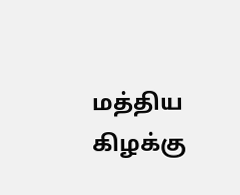மத்திய கிழக்கு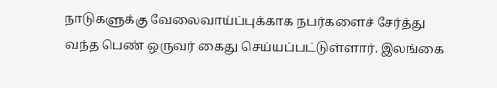நாடுகளுக்கு வேலைவாய்ப்புக்காக நபர்களைச் சேர்த்து வந்த பெண் ஒருவர் கைது செய்யப்பட்டுள்ளார். இலங்கை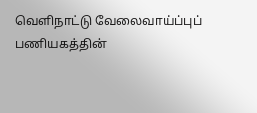வெளிநாட்டு வேலைவாய்ப்புப் பணியகத்தின்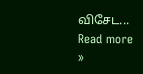விசேட... Read more »